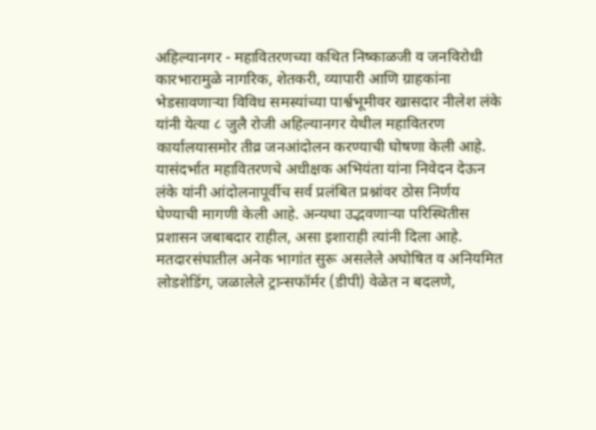अहिल्यानगर - महावितरणच्या कथित निष्काळजी व जनविरोधी कारभारामुळे नागरिक, शेतकरी, व्यापारी आणि ग्राहकांना भेडसावणाऱ्या विविध समस्यांच्या पार्श्वभूमीवर खासदार नीलेश लंके यांनी येत्या ८ जुलै रोजी अहिल्यानगर येथील महावितरण कार्यालयासमोर तीव्र जनआंदोलन करण्याची घोषणा केली आहे.
यासंदर्भात महावितरणचे अधीक्षक अभियंता यांना निवेदन देऊन लंके यांनी आंदोलनापूर्वीच सर्व प्रलंबित प्रश्नांवर ठोस निर्णय घेण्याची मागणी केली आहे. अन्यथा उद्भवणाऱ्या परिस्थितीस प्रशासन जबाबदार राहील, असा इशाराही त्यांनी दिला आहे.
मतदारसंघातील अनेक भागांत सुरू असलेले अघोषित व अनियमित लोडशेडिंग, जळालेले ट्रान्सफॉर्मर (डीपी) वेळेत न बदलणे,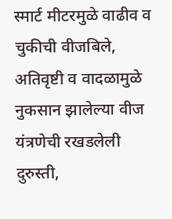स्मार्ट मीटरमुळे वाढीव व चुकीची वीजबिले, अतिवृष्टी व वादळामुळे नुकसान झालेल्या वीज यंत्रणेची रखडलेली दुरुस्ती,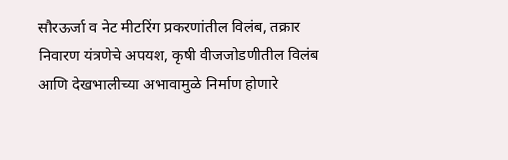सौरऊर्जा व नेट मीटरिंग प्रकरणांतील विलंब, तक्रार निवारण यंत्रणेचे अपयश, कृषी वीजजोडणीतील विलंब आणि देखभालीच्या अभावामुळे निर्माण होणारे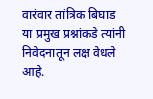वारंवार तांत्रिक बिघाड या प्रमुख प्रश्नांकडे त्यांनी निवेदनातून लक्ष वेधले आहे.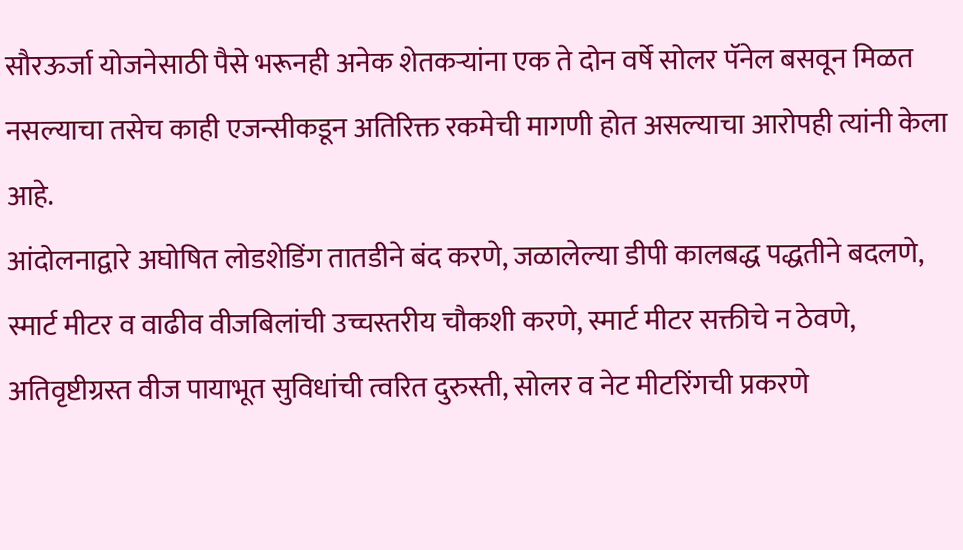सौरऊर्जा योजनेसाठी पैसे भरूनही अनेक शेतकऱ्यांना एक ते दोन वर्षे सोलर पॅनेल बसवून मिळत नसल्याचा तसेच काही एजन्सीकडून अतिरिक्त रकमेची मागणी होत असल्याचा आरोपही त्यांनी केला आहे.
आंदोलनाद्वारे अघोषित लोडशेडिंग तातडीने बंद करणे, जळालेल्या डीपी कालबद्ध पद्धतीने बदलणे, स्मार्ट मीटर व वाढीव वीजबिलांची उच्चस्तरीय चौकशी करणे, स्मार्ट मीटर सक्तीचे न ठेवणे, अतिवृष्टीग्रस्त वीज पायाभूत सुविधांची त्वरित दुरुस्ती, सोलर व नेट मीटरिंगची प्रकरणे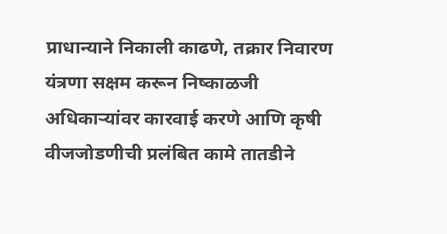प्राधान्याने निकाली काढणे, तक्रार निवारण यंत्रणा सक्षम करून निष्काळजी अधिकाऱ्यांवर कारवाई करणे आणि कृषी वीजजोडणीची प्रलंबित कामे तातडीने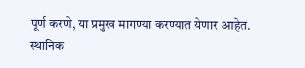पूर्ण करणे, या प्रमुख मागण्या करण्यात येणार आहेत.
स्थानिक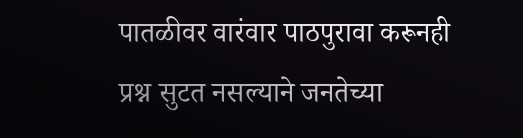पातळीवर वारंवार पाठपुरावा करूनही प्रश्न सुटत नसल्याने जनतेच्या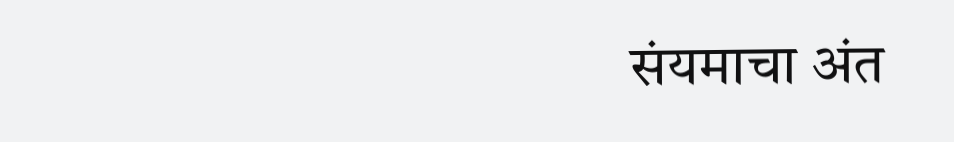संयमाचा अंत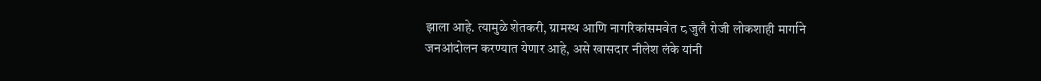झाला आहे. त्यामुळे शेतकरी, ग्रामस्थ आणि नागरिकांसमवेत ८ जुलै रोजी लोकशाही मार्गाने जनआंदोलन करण्यात येणार आहे, असे खासदार नीलेश लंके यांनी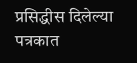प्रसिद्धीस दिलेल्या पत्रकात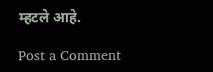म्हटले आहे.

Post a Comment